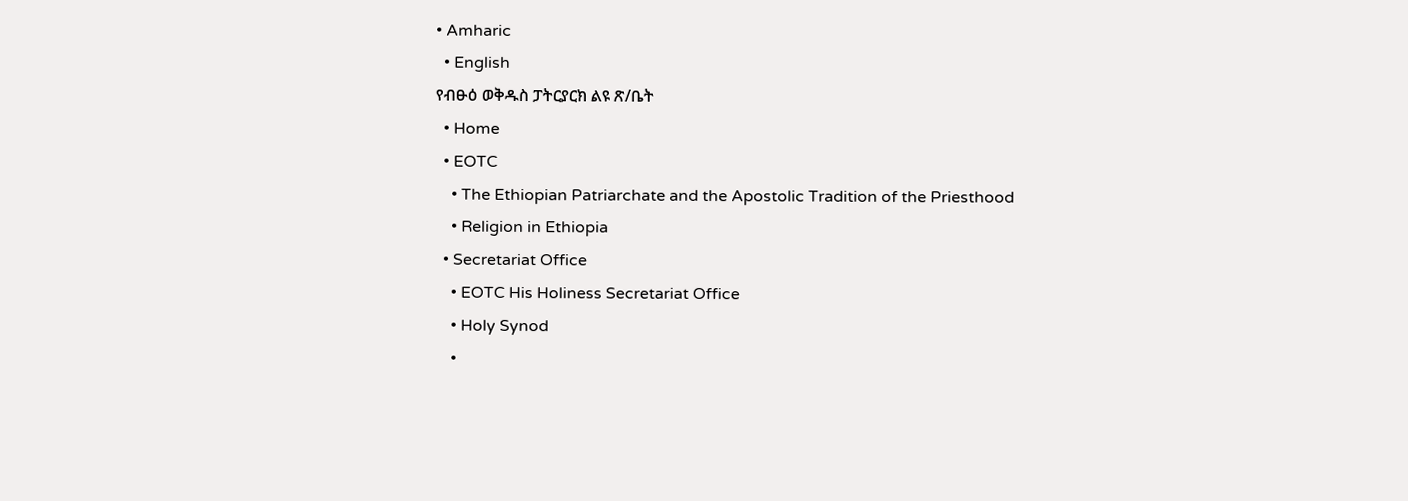• Amharic
  • English
የብፁዕ ወቅዱስ ፓትርያርክ ልዩ ጽ/ቤት
  • Home
  • EOTC
    • The Ethiopian Patriarchate and the Apostolic Tradition of the Priesthood
    • Religion in Ethiopia
  • Secretariat Office
    • EOTC His Holiness Secretariat Office
    • Holy Synod
    •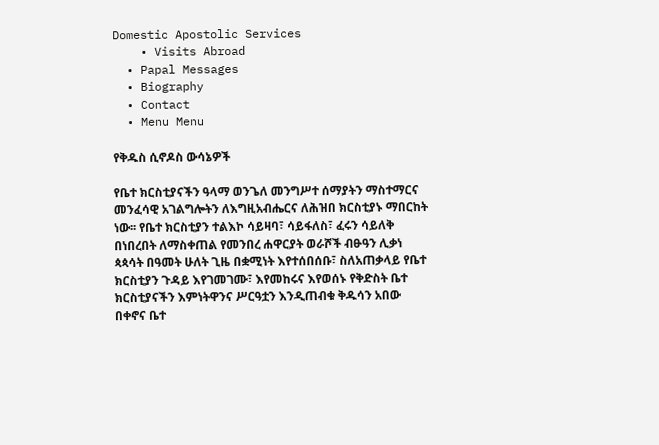Domestic Apostolic Services
    • Visits Abroad
  • Papal Messages
  • Biography
  • Contact
  • Menu Menu

የቅዱስ ሲኖዶስ ውሳኔዎች

የቤተ ክርስቲያናችን ዓላማ ወንጌለ መንግሥተ ሰማያትን ማስተማርና መንፈሳዊ አገልግሎትን ለእግዚአብሔርና ለሕዝበ ክርስቲያኑ ማበርከት ነው፡፡ የቤተ ክርስቲያን ተልእኮ ሳይዛባ፣ ሳይፋለስ፣ ፈሩን ሳይለቅ በነበረበት ለማስቀጠል የመንበረ ሐዋርያት ወራሾች ብፁዓን ሊቃነ ጳጳሳት በዓመት ሁለት ጊዜ በቋሚነት እየተሰበሰቡ፣ ስለአጠቃላይ የቤተ ክርስቲያን ጉዳይ እየገመገሙ፣ እየመከሩና እየወሰኑ የቅድስት ቤተ ክርስቲያናችን እምነትዋንና ሥርዓቷን እንዲጠብቁ ቅዱሳን አበው በቀኖና ቤተ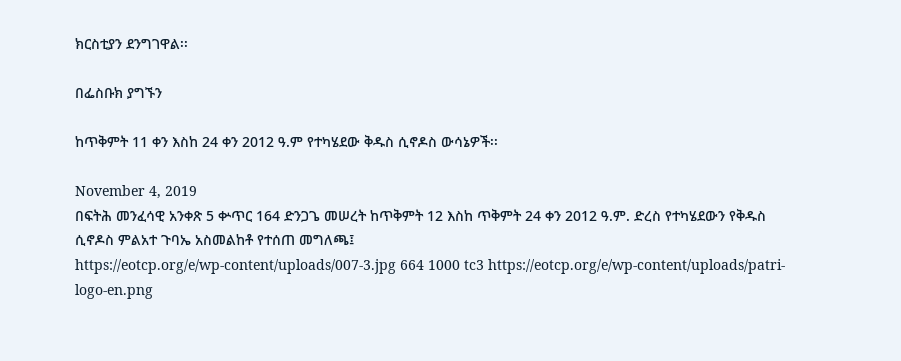ክርስቲያን ደንግገዋል፡፡

በፌስቡክ ያግኙን

ከጥቅምት 11 ቀን እስከ 24 ቀን 2012 ዓ.ም የተካሄደው ቅዱስ ሲኖዶስ ውሳኔዎች፡፡

November 4, 2019
በፍትሕ መንፈሳዊ አንቀጽ 5 ቍጥር 164 ድንጋጌ መሠረት ከጥቅምት 12 እስከ ጥቅምት 24 ቀን 2012 ዓ.ም. ድረስ የተካሄደውን የቅዱስ ሲኖዶስ ምልአተ ጉባኤ አስመልከቶ የተሰጠ መግለጫ፤
https://eotcp.org/e/wp-content/uploads/007-3.jpg 664 1000 tc3 https://eotcp.org/e/wp-content/uploads/patri-logo-en.png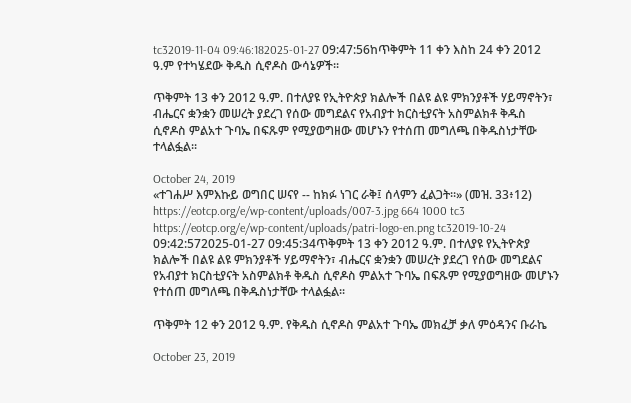tc32019-11-04 09:46:182025-01-27 09:47:56ከጥቅምት 11 ቀን እስከ 24 ቀን 2012 ዓ.ም የተካሄደው ቅዱስ ሲኖዶስ ውሳኔዎች፡፡

ጥቅምት 13 ቀን 2012 ዓ.ም. በተለያዩ የኢትዮጵያ ክልሎች በልዩ ልዩ ምክንያቶች ሃይማኖትን፣ ብሔርና ቋንቋን መሠረት ያደረገ የሰው መግደልና የአብያተ ክርስቲያናት አስምልክቶ ቅዱስ ሲኖዶስ ምልአተ ጉባኤ በፍጹም የሚያወግዘው መሆኑን የተሰጠ መግለጫ በቅዱስነታቸው ተላልፏል፡፡

October 24, 2019
«ተገሐሥ እምእኩይ ወግበር ሠናየ -- ከክፉ ነገር ራቅ፤ ሰላምን ፈልጋት።» (መዝ. 33፥12)
https://eotcp.org/e/wp-content/uploads/007-3.jpg 664 1000 tc3 https://eotcp.org/e/wp-content/uploads/patri-logo-en.png tc32019-10-24 09:42:572025-01-27 09:45:34ጥቅምት 13 ቀን 2012 ዓ.ም. በተለያዩ የኢትዮጵያ ክልሎች በልዩ ልዩ ምክንያቶች ሃይማኖትን፣ ብሔርና ቋንቋን መሠረት ያደረገ የሰው መግደልና የአብያተ ክርስቲያናት አስምልክቶ ቅዱስ ሲኖዶስ ምልአተ ጉባኤ በፍጹም የሚያወግዘው መሆኑን የተሰጠ መግለጫ በቅዱስነታቸው ተላልፏል፡፡

ጥቅምት 12 ቀን 2012 ዓ.ም. የቅዱስ ሲኖዶስ ምልአተ ጉባኤ መክፈቻ ቃለ ምዕዳንና ቡራኬ

October 23, 2019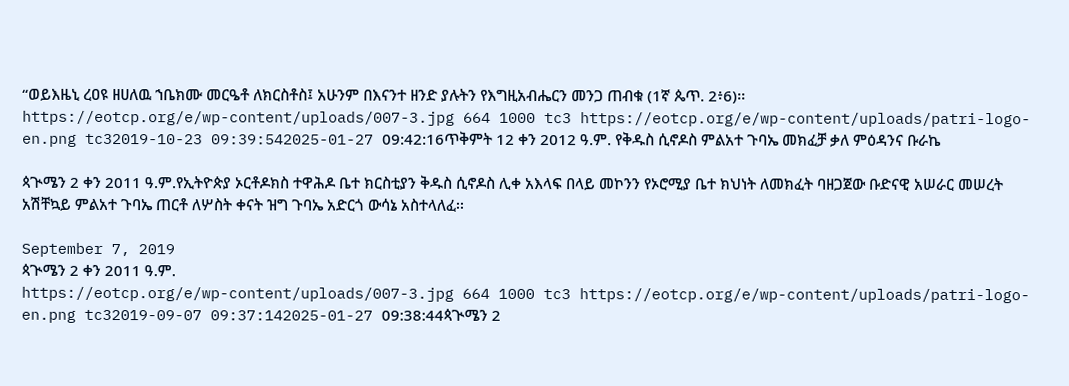“ወይእዜኒ ረዐዩ ዘሀለዉ ኀቤክሙ መርዔቶ ለክርስቶስ፤ አሁንም በእናንተ ዘንድ ያሉትን የእግዚአብሔርን መንጋ ጠብቁ (1ኛ ጴጥ. 2፥6)፡፡
https://eotcp.org/e/wp-content/uploads/007-3.jpg 664 1000 tc3 https://eotcp.org/e/wp-content/uploads/patri-logo-en.png tc32019-10-23 09:39:542025-01-27 09:42:16ጥቅምት 12 ቀን 2012 ዓ.ም. የቅዱስ ሲኖዶስ ምልአተ ጉባኤ መክፈቻ ቃለ ምዕዳንና ቡራኬ

ጳጒሜን 2 ቀን 2011 ዓ.ም.የኢትዮጵያ ኦርቶዶክስ ተዋሕዶ ቤተ ክርስቲያን ቅዱስ ሲኖዶስ ሊቀ አእላፍ በላይ መኮንን የኦሮሚያ ቤተ ክህነት ለመክፈት ባዘጋጀው ቡድናዊ አሠራር መሠረት አሽቸኳይ ምልአተ ጉባኤ ጠርቶ ለሦስት ቀናት ዝግ ጉባኤ አድርጎ ውሳኔ አስተላለፈ፡፡

September 7, 2019
ጳጒሜን 2 ቀን 2011 ዓ.ም.
https://eotcp.org/e/wp-content/uploads/007-3.jpg 664 1000 tc3 https://eotcp.org/e/wp-content/uploads/patri-logo-en.png tc32019-09-07 09:37:142025-01-27 09:38:44ጳጒሜን 2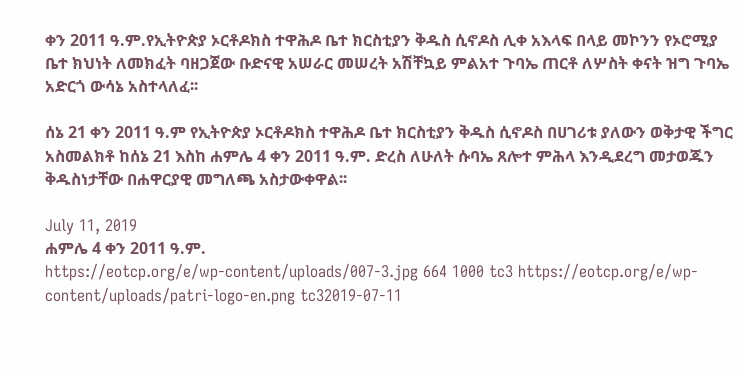ቀን 2011 ዓ.ም.የኢትዮጵያ ኦርቶዶክስ ተዋሕዶ ቤተ ክርስቲያን ቅዱስ ሲኖዶስ ሊቀ አእላፍ በላይ መኮንን የኦሮሚያ ቤተ ክህነት ለመክፈት ባዘጋጀው ቡድናዊ አሠራር መሠረት አሽቸኳይ ምልአተ ጉባኤ ጠርቶ ለሦስት ቀናት ዝግ ጉባኤ አድርጎ ውሳኔ አስተላለፈ፡፡

ሰኔ 21 ቀን 2011 ዓ.ም የኢትዮጵያ ኦርቶዶክስ ተዋሕዶ ቤተ ክርስቲያን ቅዱስ ሲኖዶስ በሀገሪቱ ያለውን ወቅታዊ ችግር አስመልክቶ ከሰኔ 21 እስከ ሐምሌ 4 ቀን 2011 ዓ.ም. ድረስ ለሁለት ሱባኤ ጸሎተ ምሕላ እንዲደረግ መታወጁን ቅዱስነታቸው በሐዋርያዊ መግለጫ አስታውቀዋል፡፡

July 11, 2019
ሐምሌ 4 ቀን 2011 ዓ.ም.
https://eotcp.org/e/wp-content/uploads/007-3.jpg 664 1000 tc3 https://eotcp.org/e/wp-content/uploads/patri-logo-en.png tc32019-07-11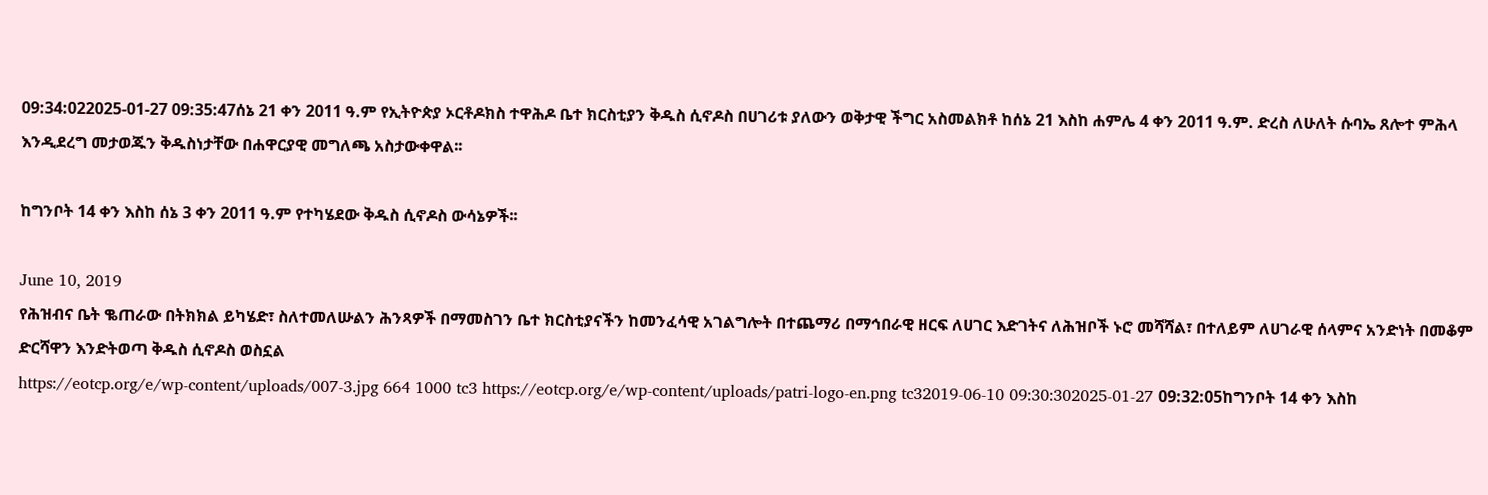09:34:022025-01-27 09:35:47ሰኔ 21 ቀን 2011 ዓ.ም የኢትዮጵያ ኦርቶዶክስ ተዋሕዶ ቤተ ክርስቲያን ቅዱስ ሲኖዶስ በሀገሪቱ ያለውን ወቅታዊ ችግር አስመልክቶ ከሰኔ 21 እስከ ሐምሌ 4 ቀን 2011 ዓ.ም. ድረስ ለሁለት ሱባኤ ጸሎተ ምሕላ እንዲደረግ መታወጁን ቅዱስነታቸው በሐዋርያዊ መግለጫ አስታውቀዋል፡፡

ከግንቦት 14 ቀን እስከ ሰኔ 3 ቀን 2011 ዓ.ም የተካሄደው ቅዱስ ሲኖዶስ ውሳኔዎች፡፡

June 10, 2019
የሕዝብና ቤት ቈጠራው በትክክል ይካሄድ፣ ስለተመለሡልን ሕንጻዎች በማመስገን ቤተ ክርስቲያናችን ከመንፈሳዊ አገልግሎት በተጨማሪ በማኅበራዊ ዘርፍ ለሀገር እድገትና ለሕዝቦች ኑሮ መሻሻል፣ በተለይም ለሀገራዊ ሰላምና አንድነት በመቆም ድርሻዋን እንድትወጣ ቅዱስ ሲኖዶስ ወስኗል
https://eotcp.org/e/wp-content/uploads/007-3.jpg 664 1000 tc3 https://eotcp.org/e/wp-content/uploads/patri-logo-en.png tc32019-06-10 09:30:302025-01-27 09:32:05ከግንቦት 14 ቀን እስከ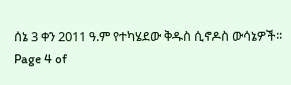ሰኔ 3 ቀን 2011 ዓ.ም የተካሄደው ቅዱስ ሲኖዶስ ውሳኔዎች፡፡
Page 4 of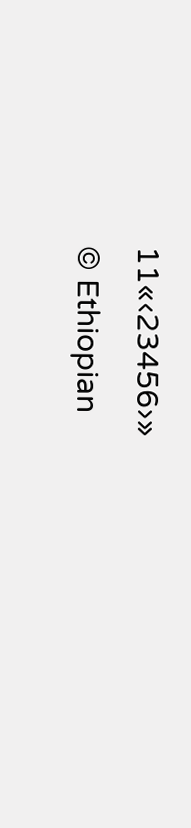11«‹23456›»
© Ethiopian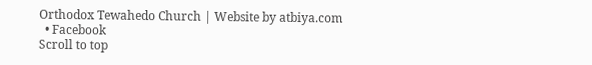Orthodox Tewahedo Church | Website by atbiya.com
  • Facebook
Scroll to top